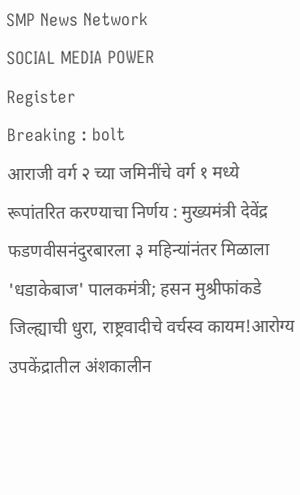SMP News Network
SOCIAL MEDIA POWER
Register
Breaking : bolt
आराजी वर्ग २ च्या जमिनींचे वर्ग १ मध्ये रूपांतरित करण्याचा निर्णय : मुख्यमंत्री देवेंद्र फडणवीसनंदुरबारला ३ महिन्यांनंतर मिळाला 'धडाकेबाज' पालकमंत्री; हसन मुश्रीफांकडे जिल्ह्याची धुरा, राष्ट्रवादीचे वर्चस्व कायम!आरोग्य उपकेंद्रातील अंशकालीन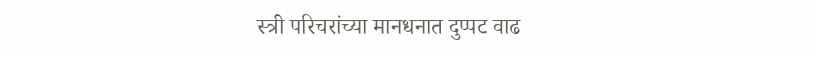स्त्री परिचरांच्या मानधनात दुप्पट वाढ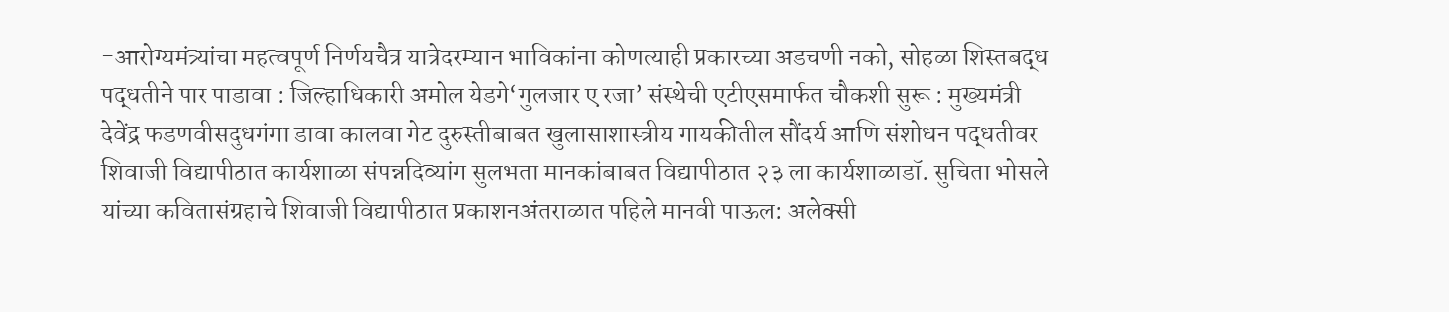-आरोग्यमंत्र्यांचा महत्वपूर्ण निर्णयचैत्र यात्रेदरम्यान भाविकांना कोणत्याही प्रकारच्या अडचणी नको, सोहळा शिस्तबद्ध पद्धतीने पार पाडावा : जिल्हाधिकारी अमोल येडगे‘गुलजार ए रजा’ संस्थेची एटीएसमार्फत चौकशी सुरू : मुख्यमंत्री देवेंद्र फडणवीसदुधगंगा डावा कालवा गेट दुरुस्तीबाबत खुलासाशास्त्रीय गायकीतील सौंदर्य आणि संशोधन पद्धतीवर शिवाजी विद्यापीठात कार्यशाळा संपन्नदिव्यांग सुलभता मानकांबाबत विद्यापीठात २३ ला कार्यशाळाडॉ. सुचिता भोसले यांच्या कवितासंग्रहाचे शिवाजी विद्यापीठात प्रकाशनअंतराळात पहिले मानवी पाऊल: अलेक्सी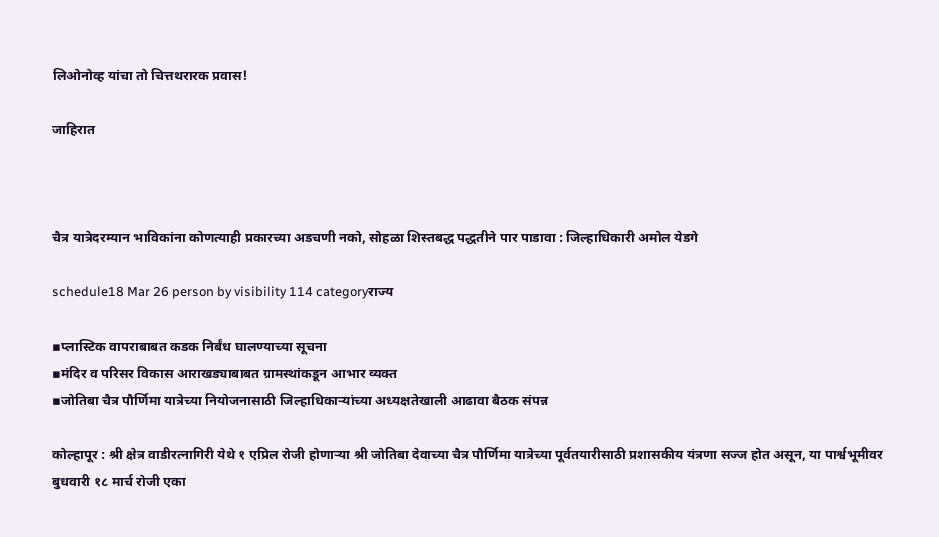लिओनोव्ह यांचा तो चित्तथरारक प्रवास!

जाहिरात



चैत्र यात्रेदरम्यान भाविकांना कोणत्याही प्रकारच्या अडचणी नको, सोहळा शिस्तबद्ध पद्धतीने पार पाडावा : जिल्हाधिकारी अमोल येडगे

schedule18 Mar 26 person by visibility 114 categoryराज्य

▪प्लास्टिक वापराबाबत कडक निर्बंध घालण्याच्या सूचना
▪मंदिर व परिसर विकास आराखड्याबाबत ग्रामस्थांकडून आभार व्यक्त
▪जोतिबा चैत्र पौर्णिमा यात्रेच्या नियोजनासाठी जिल्हाधिकाऱ्यांच्या अध्यक्षतेखाली आढावा बैठक संपन्न

कोल्हापूर : श्री क्षेत्र वाडीरत्नागिरी येथे १ एप्रिल रोजी होणाऱ्या श्री जोतिबा देवाच्या चैत्र पौर्णिमा यात्रेच्या पूर्वतयारीसाठी प्रशासकीय यंत्रणा सज्ज होत असून, या पार्श्वभूमीवर बुधवारी १८ मार्च रोजी एका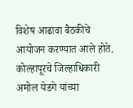विशेष आढावा बैठकीचे आयोजन करण्यात आले होते. कोल्हापूरचे जिल्हाधिकारी अमोल येडगे यांच्या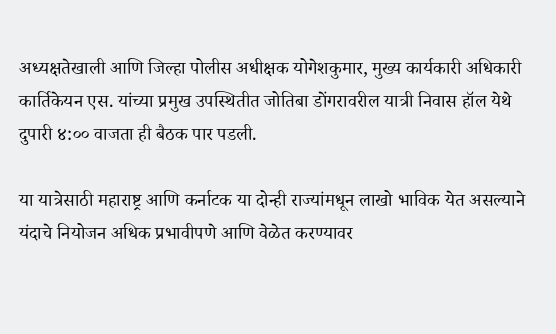अध्यक्षतेखाली आणि जिल्हा पोलीस अधीक्षक योगेशकुमार, मुख्य कार्यकारी अधिकारी कार्तिकेयन एस. यांच्या प्रमुख उपस्थितीत जोतिबा डोंगरावरील यात्री निवास हॉल येथे दुपारी ४:०० वाजता ही बैठक पार पडली.

या यात्रेसाठी महाराष्ट्र आणि कर्नाटक या दोन्ही राज्यांमधून लाखो भाविक येत असल्याने यंदाचे नियोजन अधिक प्रभावीपणे आणि वेळेत करण्यावर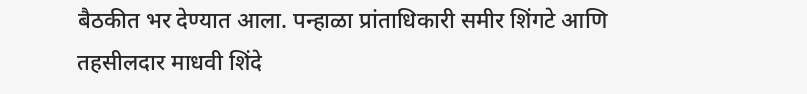बैठकीत भर देण्यात आला. पन्हाळा प्रांताधिकारी समीर शिंगटे आणि तहसीलदार माधवी शिंदे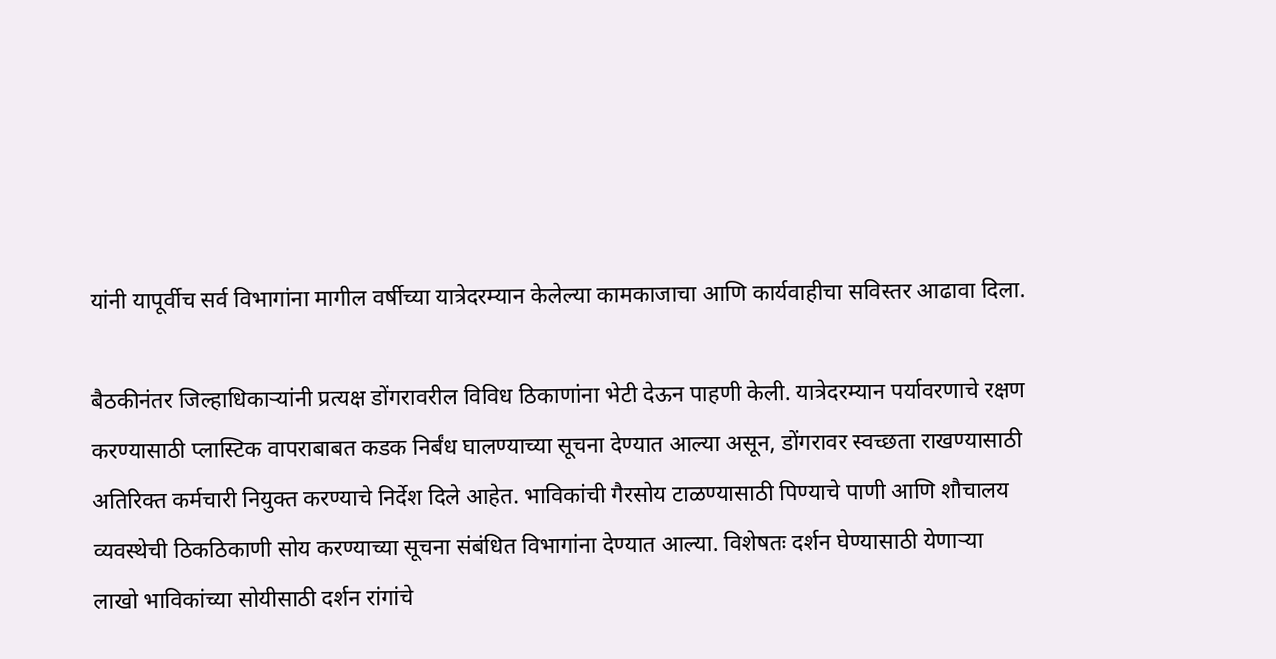यांनी यापूर्वीच सर्व विभागांना मागील वर्षीच्या यात्रेदरम्यान केलेल्या कामकाजाचा आणि कार्यवाहीचा सविस्तर आढावा दिला.

बैठकीनंतर जिल्हाधिकाऱ्यांनी प्रत्यक्ष डोंगरावरील विविध ठिकाणांना भेटी देऊन पाहणी केली. यात्रेदरम्यान पर्यावरणाचे रक्षण करण्यासाठी प्लास्टिक वापराबाबत कडक निर्बंध घालण्याच्या सूचना देण्यात आल्या असून, डोंगरावर स्वच्छता राखण्यासाठी अतिरिक्त कर्मचारी नियुक्त करण्याचे निर्देश दिले आहेत. भाविकांची गैरसोय टाळण्यासाठी पिण्याचे पाणी आणि शौचालय व्यवस्थेची ठिकठिकाणी सोय करण्याच्या सूचना संबंधित विभागांना देण्यात आल्या. विशेषतः दर्शन घेण्यासाठी येणाऱ्या लाखो भाविकांच्या सोयीसाठी दर्शन रांगांचे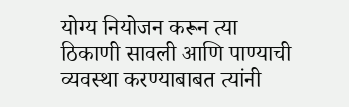योग्य नियोजन करून त्या ठिकाणी सावली आणि पाण्याची व्यवस्था करण्याबाबत त्यांनी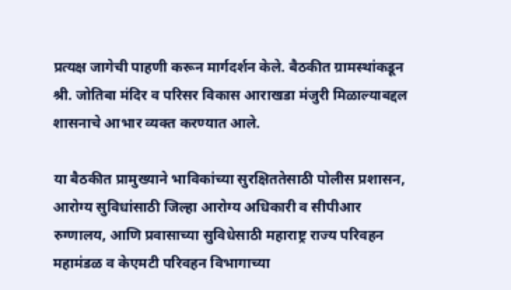प्रत्यक्ष जागेची पाहणी करून मार्गदर्शन केले. बैठकीत ग्रामस्थांकडून श्री. जोतिबा मंदिर व परिसर विकास आराखडा मंजुरी मिळाल्याबद्दल शासनाचे आभार व्यक्त करण्यात आले.

या बैठकीत प्रामुख्याने भाविकांच्या सुरक्षिततेसाठी पोलीस प्रशासन, आरोग्य सुविधांसाठी जिल्हा आरोग्य अधिकारी व सीपीआर रुग्णालय, आणि प्रवासाच्या सुविधेसाठी महाराष्ट्र राज्य परिवहन महामंडळ व केएमटी परिवहन विभागाच्या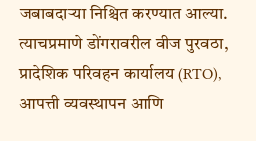जबाबदाऱ्या निश्चित करण्यात आल्या. त्याचप्रमाणे डोंगरावरील वीज पुरवठा, प्रादेशिक परिवहन कार्यालय (RTO), आपत्ती व्यवस्थापन आणि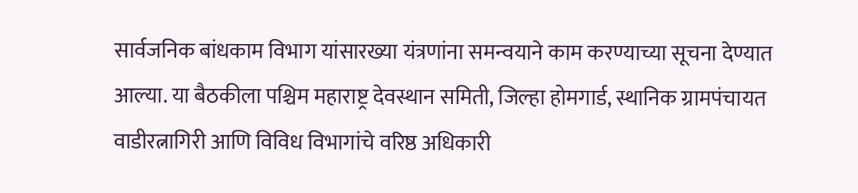सार्वजनिक बांधकाम विभाग यांसारख्या यंत्रणांना समन्वयाने काम करण्याच्या सूचना देण्यात आल्या. या बैठकीला पश्चिम महाराष्ट्र देवस्थान समिती, जिल्हा होमगार्ड, स्थानिक ग्रामपंचायत वाडीरत्नागिरी आणि विविध विभागांचे वरिष्ठ अधिकारी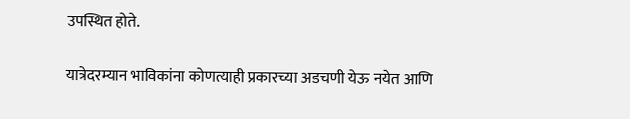उपस्थित होते.

यात्रेदरम्यान भाविकांना कोणत्याही प्रकारच्या अडचणी येऊ नयेत आणि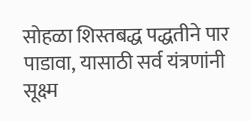सोहळा शिस्तबद्ध पद्धतीने पार पाडावा, यासाठी सर्व यंत्रणांनी सूक्ष्म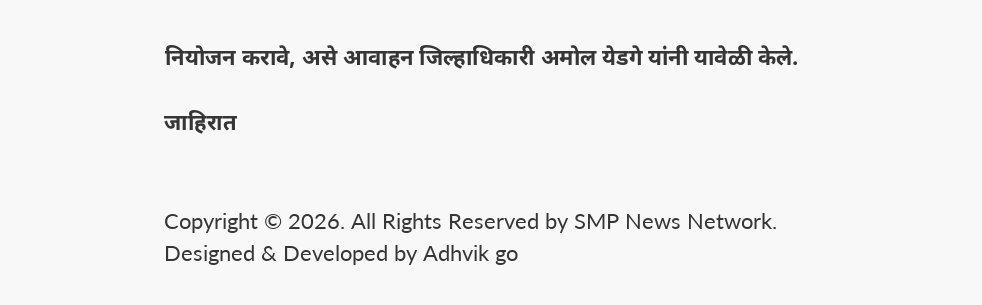नियोजन करावे, असे आवाहन जिल्हाधिकारी अमोल येडगे यांनी यावेळी केले.

जाहिरात


Copyright © 2026. All Rights Reserved by SMP News Network.
Designed & Developed by Adhvik go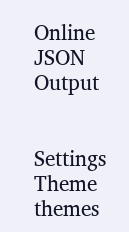Online
JSON Output


Settings
Theme
themes